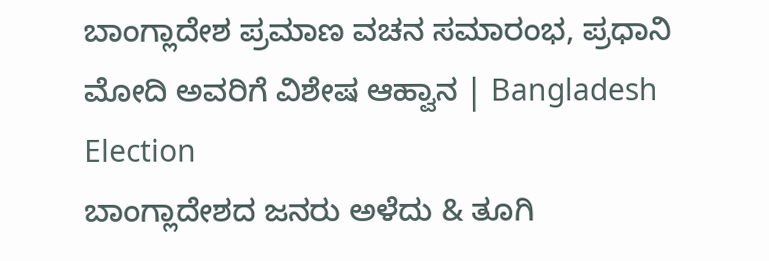ಬಾಂಗ್ಲಾದೇಶ ಪ್ರಮಾಣ ವಚನ ಸಮಾರಂಭ, ಪ್ರಧಾನಿ ಮೋದಿ ಅವರಿಗೆ ವಿಶೇಷ ಆಹ್ವಾನ | Bangladesh Election
ಬಾಂಗ್ಲಾದೇಶದ ಜನರು ಅಳೆದು & ತೂಗಿ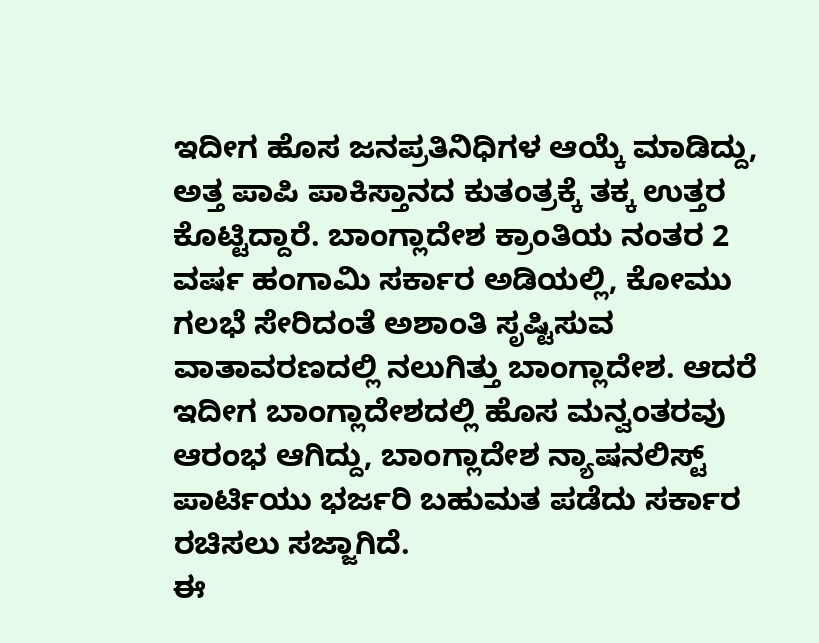ಇದೀಗ ಹೊಸ ಜನಪ್ರತಿನಿಧಿಗಳ ಆಯ್ಕೆ ಮಾಡಿದ್ದು, ಅತ್ತ ಪಾಪಿ ಪಾಕಿಸ್ತಾನದ ಕುತಂತ್ರಕ್ಕೆ ತಕ್ಕ ಉತ್ತರ ಕೊಟ್ಟಿದ್ದಾರೆ. ಬಾಂಗ್ಲಾದೇಶ ಕ್ರಾಂತಿಯ ನಂತರ 2 ವರ್ಷ ಹಂಗಾಮಿ ಸರ್ಕಾರ ಅಡಿಯಲ್ಲಿ, ಕೋಮು ಗಲಭೆ ಸೇರಿದಂತೆ ಅಶಾಂತಿ ಸೃಷ್ಟಿಸುವ ವಾತಾವರಣದಲ್ಲಿ ನಲುಗಿತ್ತು ಬಾಂಗ್ಲಾದೇಶ. ಆದರೆ ಇದೀಗ ಬಾಂಗ್ಲಾದೇಶದಲ್ಲಿ ಹೊಸ ಮನ್ವಂತರವು ಆರಂಭ ಆಗಿದ್ದು, ಬಾಂಗ್ಲಾದೇಶ ನ್ಯಾಷನಲಿಸ್ಟ್ ಪಾರ್ಟಿಯು ಭರ್ಜರಿ ಬಹುಮತ ಪಡೆದು ಸರ್ಕಾರ ರಚಿಸಲು ಸಜ್ಜಾಗಿದೆ.
ಈ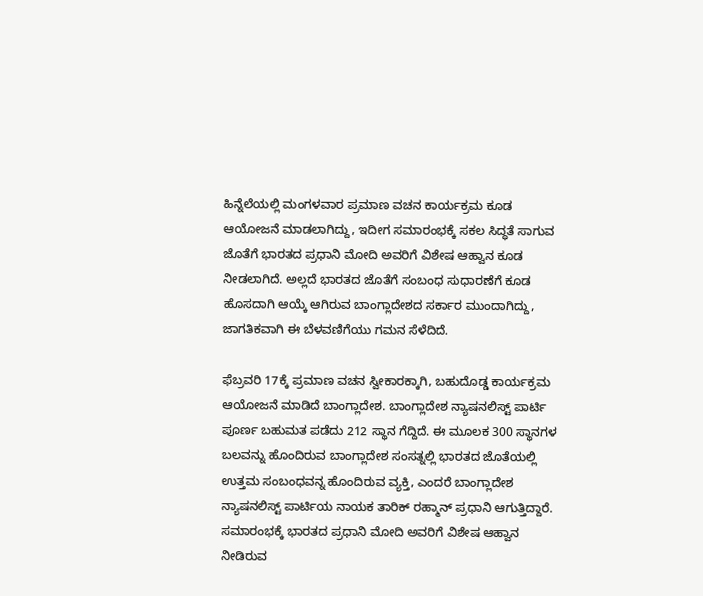ಹಿನ್ನೆಲೆಯಲ್ಲಿ ಮಂಗಳವಾರ ಪ್ರಮಾಣ ವಚನ ಕಾರ್ಯಕ್ರಮ ಕೂಡ ಆಯೋಜನೆ ಮಾಡಲಾಗಿದ್ದು, ಇದೀಗ ಸಮಾರಂಭಕ್ಕೆ ಸಕಲ ಸಿದ್ಧತೆ ಸಾಗುವ ಜೊತೆಗೆ ಭಾರತದ ಪ್ರಧಾನಿ ಮೋದಿ ಅವರಿಗೆ ವಿಶೇಷ ಆಹ್ವಾನ ಕೂಡ ನೀಡಲಾಗಿದೆ. ಅಲ್ಲದೆ ಭಾರತದ ಜೊತೆಗೆ ಸಂಬಂಧ ಸುಧಾರಣೆಗೆ ಕೂಡ ಹೊಸದಾಗಿ ಆಯ್ಕೆ ಆಗಿರುವ ಬಾಂಗ್ಲಾದೇಶದ ಸರ್ಕಾರ ಮುಂದಾಗಿದ್ದು, ಜಾಗತಿಕವಾಗಿ ಈ ಬೆಳವಣಿಗೆಯು ಗಮನ ಸೆಳೆದಿದೆ.

ಫೆಬ್ರವರಿ 17ಕ್ಕೆ ಪ್ರಮಾಣ ವಚನ ಸ್ವೀಕಾರಕ್ಕಾಗಿ, ಬಹುದೊಡ್ಡ ಕಾರ್ಯಕ್ರಮ ಆಯೋಜನೆ ಮಾಡಿದೆ ಬಾಂಗ್ಲಾದೇಶ. ಬಾಂಗ್ಲಾದೇಶ ನ್ಯಾಷನಲಿಸ್ಟ್ ಪಾರ್ಟಿ ಪೂರ್ಣ ಬಹುಮತ ಪಡೆದು 212 ಸ್ಥಾನ ಗೆದ್ದಿದೆ. ಈ ಮೂಲಕ 300 ಸ್ಥಾನಗಳ ಬಲವನ್ನು ಹೊಂದಿರುವ ಬಾಂಗ್ಲಾದೇಶ ಸಂಸತ್ನಲ್ಲಿ ಭಾರತದ ಜೊತೆಯಲ್ಲಿ ಉತ್ತಮ ಸಂಬಂಧವನ್ನ ಹೊಂದಿರುವ ವ್ಯಕ್ತಿ, ಎಂದರೆ ಬಾಂಗ್ಲಾದೇಶ ನ್ಯಾಷನಲಿಸ್ಟ್ ಪಾರ್ಟಿಯ ನಾಯಕ ತಾರಿಕ್ ರಹ್ಮಾನ್ ಪ್ರಧಾನಿ ಆಗುತ್ತಿದ್ದಾರೆ. ಸಮಾರಂಭಕ್ಕೆ ಭಾರತದ ಪ್ರಧಾನಿ ಮೋದಿ ಅವರಿಗೆ ವಿಶೇಷ ಆಹ್ವಾನ ನೀಡಿರುವ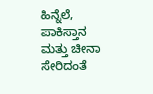ಹಿನ್ನೆಲೆ, ಪಾಕಿಸ್ತಾನ ಮತ್ತು ಚೀನಾ ಸೇರಿದಂತೆ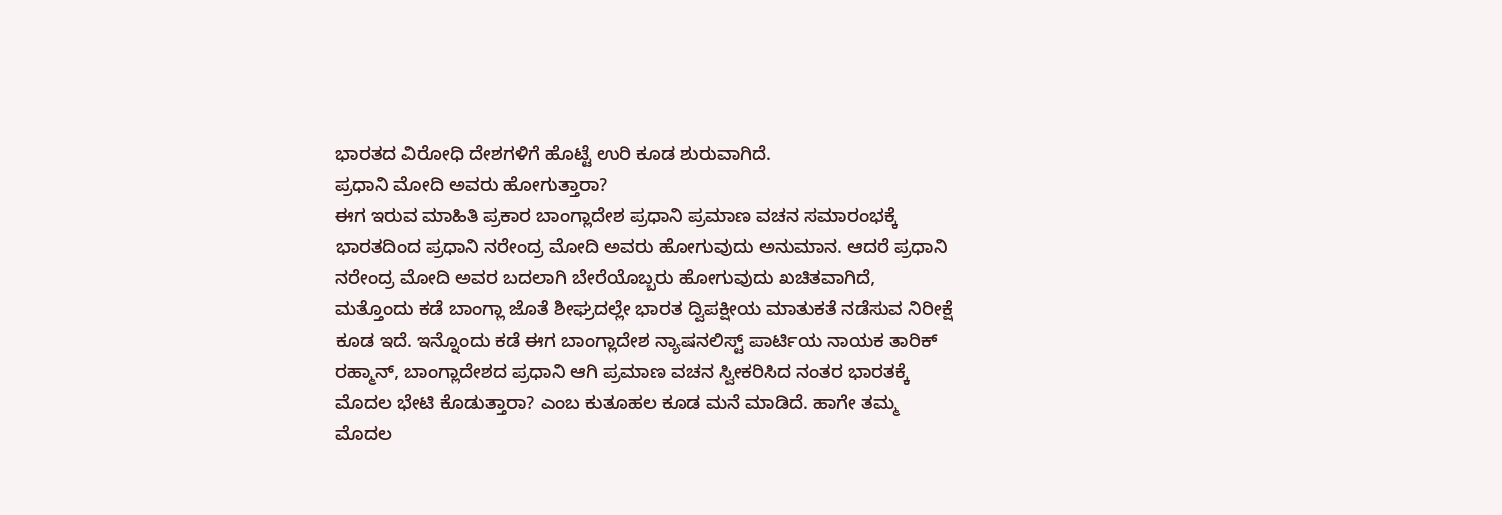ಭಾರತದ ವಿರೋಧಿ ದೇಶಗಳಿಗೆ ಹೊಟ್ಟೆ ಉರಿ ಕೂಡ ಶುರುವಾಗಿದೆ.
ಪ್ರಧಾನಿ ಮೋದಿ ಅವರು ಹೋಗುತ್ತಾರಾ?
ಈಗ ಇರುವ ಮಾಹಿತಿ ಪ್ರಕಾರ ಬಾಂಗ್ಲಾದೇಶ ಪ್ರಧಾನಿ ಪ್ರಮಾಣ ವಚನ ಸಮಾರಂಭಕ್ಕೆ ಭಾರತದಿಂದ ಪ್ರಧಾನಿ ನರೇಂದ್ರ ಮೋದಿ ಅವರು ಹೋಗುವುದು ಅನುಮಾನ. ಆದರೆ ಪ್ರಧಾನಿ ನರೇಂದ್ರ ಮೋದಿ ಅವರ ಬದಲಾಗಿ ಬೇರೆಯೊಬ್ಬರು ಹೋಗುವುದು ಖಚಿತವಾಗಿದೆ, ಮತ್ತೊಂದು ಕಡೆ ಬಾಂಗ್ಲಾ ಜೊತೆ ಶೀಘ್ರದಲ್ಲೇ ಭಾರತ ದ್ವಿಪಕ್ಷೀಯ ಮಾತುಕತೆ ನಡೆಸುವ ನಿರೀಕ್ಷೆ ಕೂಡ ಇದೆ. ಇನ್ನೊಂದು ಕಡೆ ಈಗ ಬಾಂಗ್ಲಾದೇಶ ನ್ಯಾಷನಲಿಸ್ಟ್ ಪಾರ್ಟಿಯ ನಾಯಕ ತಾರಿಕ್ ರಹ್ಮಾನ್, ಬಾಂಗ್ಲಾದೇಶದ ಪ್ರಧಾನಿ ಆಗಿ ಪ್ರಮಾಣ ವಚನ ಸ್ವೀಕರಿಸಿದ ನಂತರ ಭಾರತಕ್ಕೆ ಮೊದಲ ಭೇಟಿ ಕೊಡುತ್ತಾರಾ? ಎಂಬ ಕುತೂಹಲ ಕೂಡ ಮನೆ ಮಾಡಿದೆ. ಹಾಗೇ ತಮ್ಮ ಮೊದಲ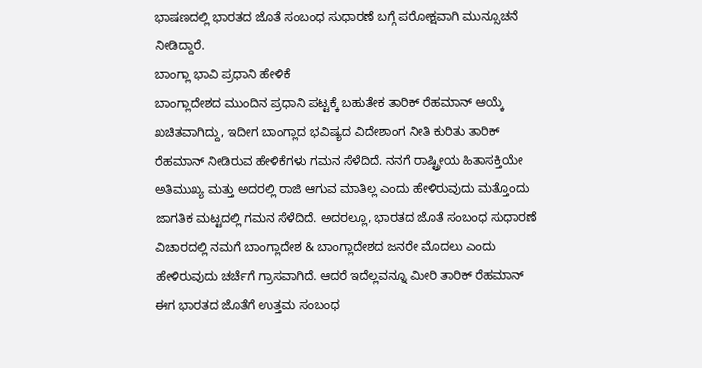ಭಾಷಣದಲ್ಲಿ ಭಾರತದ ಜೊತೆ ಸಂಬಂಧ ಸುಧಾರಣೆ ಬಗ್ಗೆ ಪರೋಕ್ಷವಾಗಿ ಮುನ್ಸೂಚನೆ ನೀಡಿದ್ದಾರೆ.
ಬಾಂಗ್ಲಾ ಭಾವಿ ಪ್ರಧಾನಿ ಹೇಳಿಕೆ
ಬಾಂಗ್ಲಾದೇಶದ ಮುಂದಿನ ಪ್ರಧಾನಿ ಪಟ್ಟಕ್ಕೆ ಬಹುತೇಕ ತಾರಿಕ್ ರೆಹಮಾನ್ ಆಯ್ಕೆ ಖಚಿತವಾಗಿದ್ದು, ಇದೀಗ ಬಾಂಗ್ಲಾದ ಭವಿಷ್ಯದ ವಿದೇಶಾಂಗ ನೀತಿ ಕುರಿತು ತಾರಿಕ್ ರೆಹಮಾನ್ ನೀಡಿರುವ ಹೇಳಿಕೆಗಳು ಗಮನ ಸೆಳೆದಿದೆ. ನನಗೆ ರಾಷ್ಟ್ರೀಯ ಹಿತಾಸಕ್ತಿಯೇ ಅತಿಮುಖ್ಯ ಮತ್ತು ಅದರಲ್ಲಿ ರಾಜಿ ಆಗುವ ಮಾತಿಲ್ಲ ಎಂದು ಹೇಳಿರುವುದು ಮತ್ತೊಂದು ಜಾಗತಿಕ ಮಟ್ಟದಲ್ಲಿ ಗಮನ ಸೆಳೆದಿದೆ. ಅದರಲ್ಲೂ, ಭಾರತದ ಜೊತೆ ಸಂಬಂಧ ಸುಧಾರಣೆ ವಿಚಾರದಲ್ಲಿ ನಮಗೆ ಬಾಂಗ್ಲಾದೇಶ & ಬಾಂಗ್ಲಾದೇಶದ ಜನರೇ ಮೊದಲು ಎಂದು ಹೇಳಿರುವುದು ಚರ್ಚೆಗೆ ಗ್ರಾಸವಾಗಿದೆ. ಆದರೆ ಇದೆಲ್ಲವನ್ನೂ ಮೀರಿ ತಾರಿಕ್ ರೆಹಮಾನ್ ಈಗ ಭಾರತದ ಜೊತೆಗೆ ಉತ್ತಮ ಸಂಬಂಧ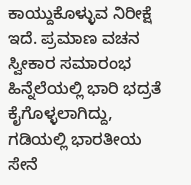ಕಾಯ್ದುಕೊಳ್ಳುವ ನಿರೀಕ್ಷೆ ಇದೆ. ಪ್ರಮಾಣ ವಚನ ಸ್ವೀಕಾರ ಸಮಾರಂಭ ಹಿನ್ನೆಲೆಯಲ್ಲಿ ಭಾರಿ ಭದ್ರತೆ ಕೈಗೊಳ್ಳಲಾಗಿದ್ದು, ಗಡಿಯಲ್ಲಿ ಭಾರತೀಯ ಸೇನೆ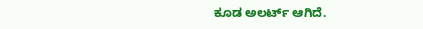ಕೂಡ ಅಲರ್ಟ್ ಆಗಿದೆ.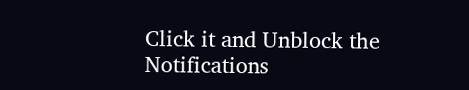Click it and Unblock the Notifications